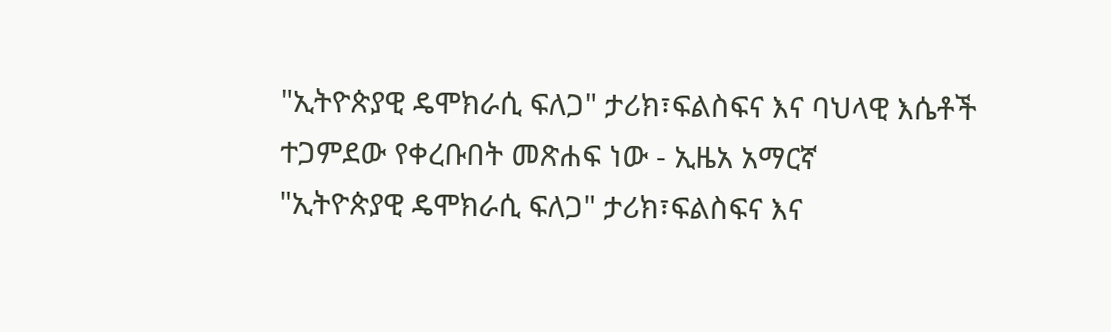"ኢትዮጵያዊ ዴሞክራሲ ፍለጋ" ታሪክ፣ፍልስፍና እና ባህላዊ እሴቶች ተጋምደው የቀረቡበት መጽሐፍ ነው - ኢዜአ አማርኛ
"ኢትዮጵያዊ ዴሞክራሲ ፍለጋ" ታሪክ፣ፍልስፍና እና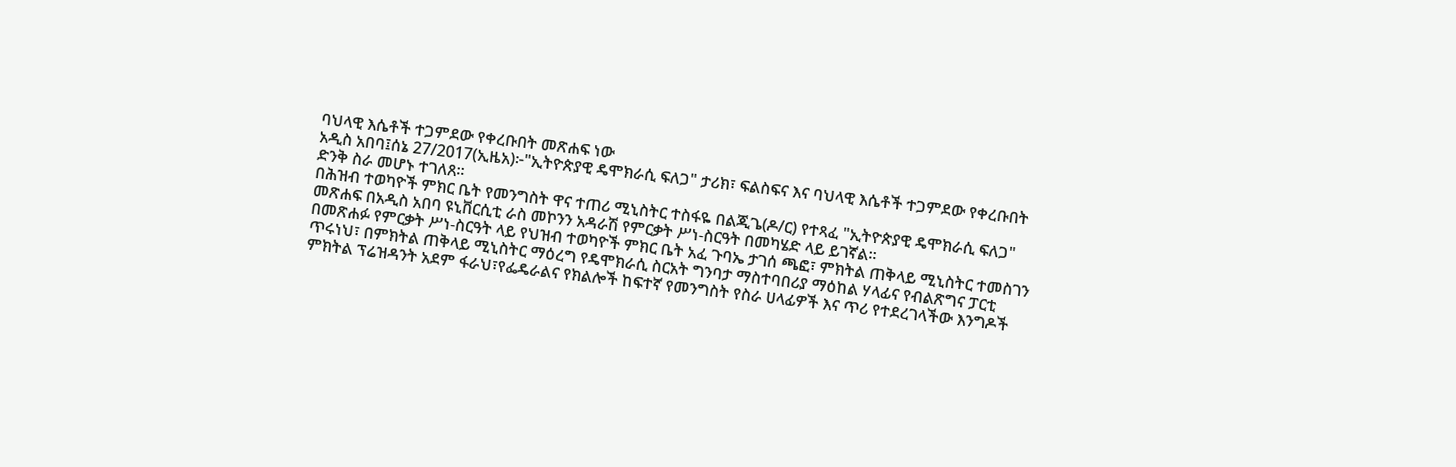ባህላዊ እሴቶች ተጋምደው የቀረቡበት መጽሐፍ ነው
አዲስ አበባ፤ሰኔ 27/2017(ኢዜአ)፦"ኢትዮጵያዊ ዴሞክራሲ ፍለጋ" ታሪክ፣ ፍልስፍና እና ባህላዊ እሴቶች ተጋምደው የቀረቡበት ድንቅ ስራ መሆኑ ተገለጸ።
በሕዝብ ተወካዮች ምክር ቤት የመንግስት ዋና ተጠሪ ሚኒስትር ተስፋዬ በልጂጌ(ዶ/ር) የተጻፈ "ኢትዮጵያዊ ዴሞክራሲ ፍለጋ" መጽሐፍ በአዲስ አበባ ዩኒቨርሲቲ ራስ መኮንን አዳራሽ የምርቃት ሥነ-ስርዓት በመካሄድ ላይ ይገኛል።
በመጽሐፉ የምርቃት ሥነ-ስርዓት ላይ የህዝብ ተወካዮች ምክር ቤት አፈ ጉባኤ ታገሰ ጫፎ፣ ምክትል ጠቅላይ ሚኒስትር ተመስገን ጥሩነህ፣ በምክትል ጠቅላይ ሚኒስትር ማዕረግ የዴሞክራሲ ስርአት ግንባታ ማስተባበሪያ ማዕከል ሃላፊና የብልጽግና ፓርቲ ምክትል ፕሬዝዳንት አደም ፋራህ፣የፌዴራልና የክልሎች ከፍተኛ የመንግስት የስራ ሀላፊዎች እና ጥሪ የተደረገላችው እንግዶች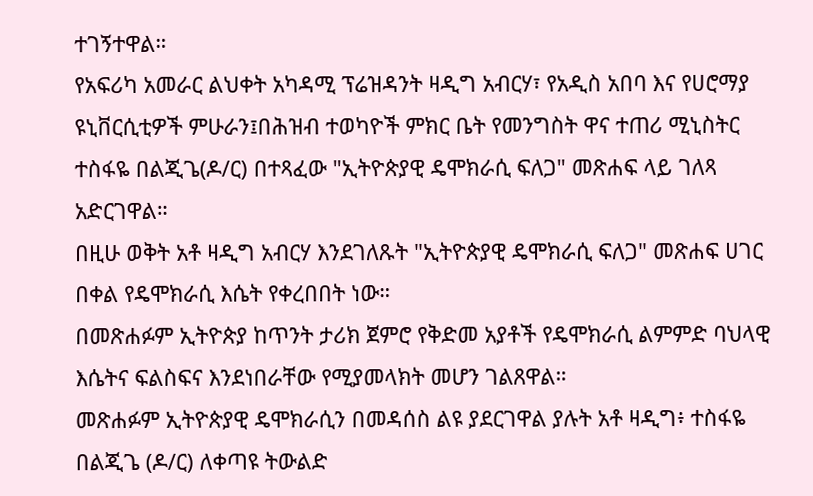ተገኝተዋል።
የአፍሪካ አመራር ልህቀት አካዳሚ ፕሬዝዳንት ዛዲግ አብርሃ፣ የአዲስ አበባ እና የሀሮማያ ዩኒቨርሲቲዎች ምሁራን፤በሕዝብ ተወካዮች ምክር ቤት የመንግስት ዋና ተጠሪ ሚኒስትር ተስፋዬ በልጂጌ(ዶ/ር) በተጻፈው "ኢትዮጵያዊ ዴሞክራሲ ፍለጋ" መጽሐፍ ላይ ገለጻ አድርገዋል።
በዚሁ ወቅት አቶ ዛዲግ አብርሃ እንደገለጹት "ኢትዮጵያዊ ዴሞክራሲ ፍለጋ" መጽሐፍ ሀገር በቀል የዴሞክራሲ እሴት የቀረበበት ነው።
በመጽሐፉም ኢትዮጵያ ከጥንት ታሪክ ጀምሮ የቅድመ አያቶች የዴሞክራሲ ልምምድ ባህላዊ እሴትና ፍልስፍና እንደነበራቸው የሚያመላክት መሆን ገልጸዋል።
መጽሐፉም ኢትዮጵያዊ ዴሞክራሲን በመዳሰስ ልዩ ያደርገዋል ያሉት አቶ ዛዲግ፥ ተስፋዬ በልጂጌ (ዶ/ር) ለቀጣዩ ትውልድ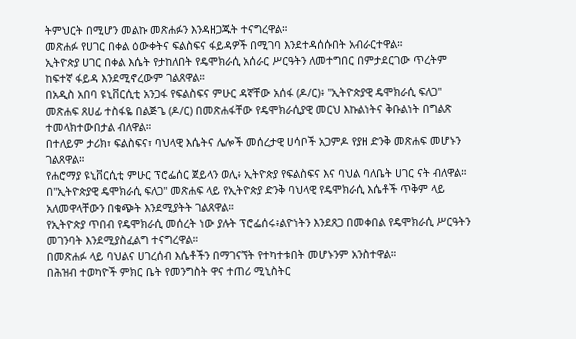ትምህርት በሚሆን መልኩ መጽሐፉን እንዳዘጋጁት ተናግረዋል።
መጽሐፉ የሀገር በቀል ዕውቀትና ፍልስፍና ፋይዳዎች በሚገባ እንደተዳሰሱበት አብራርተዋል።
ኢትዮጵያ ሀገር በቀል እሴት የታከለበት የዴሞክራሲ አሰራር ሥርዓትን ለመተግበር በምታደርገው ጥረትም ከፍተኛ ፋይዳ እንደሚኖረውም ገልጸዋል።
በአዲስ አበባ ዩኒቨርሲቲ አንጋፋ የፍልስፍና ምሁር ዳኛቸው አሰፋ (ዶ/ር)፥ "ኢትዮጵያዊ ዴሞክራሲ ፍለጋ" መጽሐፍ ጸሀፊ ተስፋዬ በልጅጌ (ዶ/ር) በመጽሐፋቸው የዴሞክራሲያዊ መርህ እኩልነትና ቅቡልነት በግልጽ ተመላክተውበታል ብለዋል።
በተለይም ታሪክ፣ ፍልስፍና፣ ባህላዊ እሴትና ሌሎች መሰረታዊ ሀሳቦች አጋምዶ የያዘ ድንቅ መጽሐፍ መሆኑን ገልጸዋል።
የሐሮማያ ዩኒቨርሲቲ ምሁር ፕሮፌሰር ጀይላን ወሊ፥ ኢትዮጵያ የፍልስፍና እና ባህል ባለቤት ሀገር ናት ብለዋል።
በ"ኢትዮጵያዊ ዴሞክራሲ ፍለጋ" መጽሐፍ ላይ የኢትዮጵያ ድንቅ ባህላዊ የዴሞክራሲ እሴቶች ጥቅም ላይ አለመዋላቸውን በቁጭት እንደሚያትት ገልጸዋል።
የኢትዮጵያ ጥበብ የዴሞክራሲ መሰረት ነው ያሉት ፕሮፌሰሩ፥ልዮነትን እንደጸጋ በመቀበል የዴሞክራሲ ሥርዓትን መገንባት እንደሚያስፈልግ ተናግረዋል።
በመጽሐፉ ላይ ባህልና ሀገረሰብ እሴቶችን በማገናኘት የተካተቱበት መሆኑንም አንስተዋል።
በሕዝብ ተወካዮች ምክር ቤት የመንግስት ዋና ተጠሪ ሚኒስትር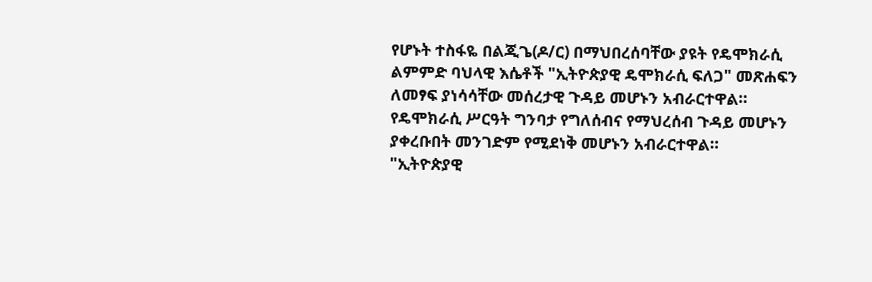የሆኑት ተስፋዬ በልጂጌ(ዶ/ር) በማህበረሰባቸው ያዩት የዴሞክራሲ ልምምድ ባህላዊ እሴቶች "ኢትዮጵያዊ ዴሞክራሲ ፍለጋ" መጽሐፍን ለመፃፍ ያነሳሳቸው መሰረታዊ ጉዳይ መሆኑን አብራርተዋል።
የዴሞክራሲ ሥርዓት ግንባታ የግለሰብና የማህረሰብ ጉዳይ መሆኑን ያቀረቡበት መንገድም የሚደነቅ መሆኑን አብራርተዋል።
"ኢትዮጵያዊ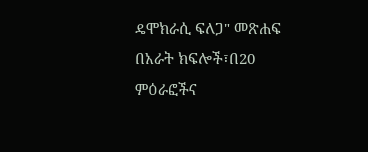ዴሞክራሲ ፍለጋ" መጽሐፍ በአራት ክፍሎች፣በ20 ምዕራፎችና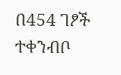በ454 ገፆች ተቀንብቦ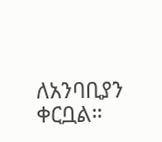ለአንባቢያን ቀርቧል።